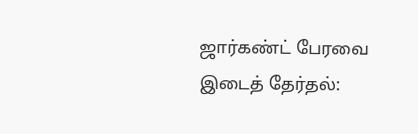ஜார்கண்ட் பேரவை இடைத் தேர்தல்: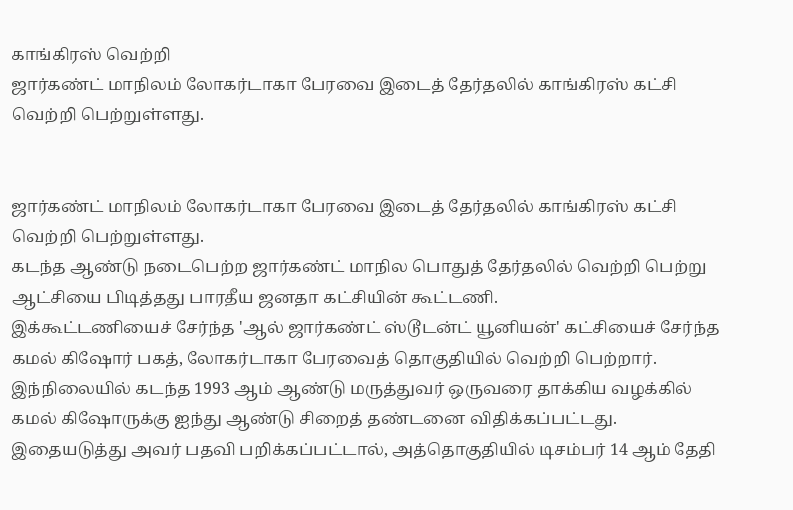காங்கிரஸ் வெற்றி
ஜார்கண்ட் மாநிலம் லோகர்டாகா பேரவை இடைத் தேர்தலில் காங்கிரஸ் கட்சி வெற்றி பெற்றுள்ளது.


ஜார்கண்ட் மாநிலம் லோகர்டாகா பேரவை இடைத் தேர்தலில் காங்கிரஸ் கட்சி வெற்றி பெற்றுள்ளது.
கடந்த ஆண்டு நடைபெற்ற ஜார்கண்ட் மாநில பொதுத் தேர்தலில் வெற்றி பெற்று ஆட்சியை பிடித்தது பாரதீய ஜனதா கட்சியின் கூட்டணி.
இக்கூட்டணியைச் சேர்ந்த 'ஆல் ஜார்கண்ட் ஸ்டூடன்ட் யூனியன்' கட்சியைச் சேர்ந்த கமல் கிஷோர் பகத், லோகர்டாகா பேரவைத் தொகுதியில் வெற்றி பெற்றார். இந்நிலையில் கடந்த 1993 ஆம் ஆண்டு மருத்துவர் ஒருவரை தாக்கிய வழக்கில் கமல் கிஷோருக்கு ஐந்து ஆண்டு சிறைத் தண்டனை விதிக்கப்பட்டது. இதையடுத்து அவர் பதவி பறிக்கப்பட்டால், அத்தொகுதியில் டிசம்பர் 14 ஆம் தேதி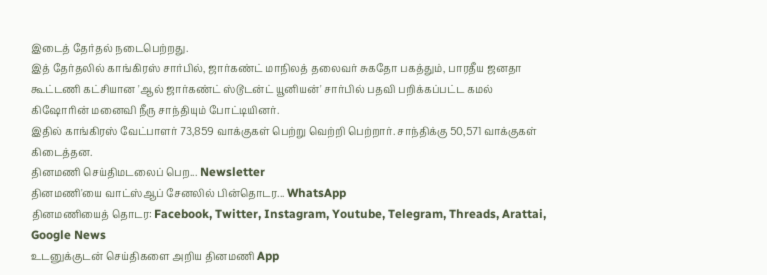இடைத் தேர்தல் நடைபெற்றது.
இத் தேர்தலில் காங்கிரஸ் சார்பில், ஜார்கண்ட் மாநிலத் தலைவர் சுகதோ பகத்தும், பாரதீய ஜனதா கூட்டணி கட்சியான 'ஆல் ஜார்கண்ட் ஸ்டூடன்ட் யூனியன்' சார்பில் பதவி பறிக்கப்பட்ட கமல் கிஷோரின் மனைவி நீரு சாந்தியும் போட்டியினர்.
இதில் காங்கிரஸ் வேட்பாளர் 73,859 வாக்குகள் பெற்று வெற்றி பெற்றார். சாந்திக்கு 50,571 வாக்குகள் கிடைத்தன.
தினமணி செய்திமடலைப் பெற... Newsletter
தினமணி'யை வாட்ஸ்ஆப் சேனலில் பின்தொடர... WhatsApp
தினமணியைத் தொடர: Facebook, Twitter, Instagram, Youtube, Telegram, Threads, Arattai, Google News
உடனுக்குடன் செய்திகளை அறிய தினமணி App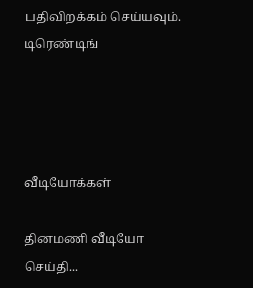பதிவிறக்கம் செய்யவும்.
டிரெண்டிங்




வீடியோக்கள்

தினமணி வீடியோ செய்தி...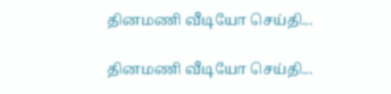தினமணி வீடியோ செய்தி...

தினமணி வீடியோ செய்தி...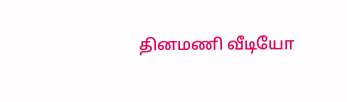தினமணி வீடியோ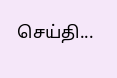செய்தி...